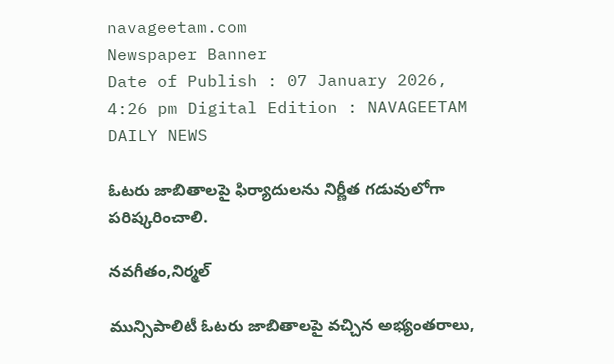navageetam.com
Newspaper Banner
Date of Publish : 07 January 2026, 4:26 pm Digital Edition : NAVAGEETAM DAILY NEWS

ఓటరు జాబితాలపై ఫిర్యాదులను నిర్ణీత గడువులోగా పరిష్కరించాలి.

నవగీతం,నిర్మల్

మున్సిపాలిటీ ఓటరు జాబితాలపై వచ్చిన అభ్యంతరాలు,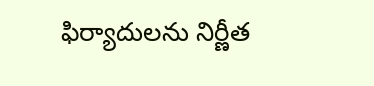ఫిర్యాదులను నిర్ణీత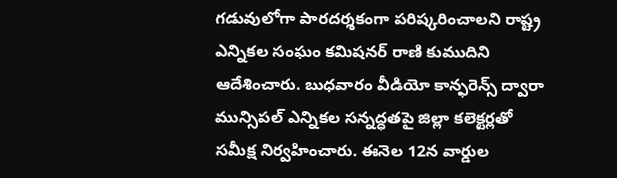గడువులోగా పారదర్శకంగా పరిష్కరించాలని రాష్ట్ర ఎన్నికల సంఘం కమిషనర్ రాణి కుముదిని ఆదేశించారు. బుధవారం వీడియో కాన్ఫరెన్స్ ద్వారా మున్సిపల్ ఎన్నికల సన్నద్ధతపై జిల్లా కలెక్టర్లతో సమీక్ష నిర్వహించారు. ఈనెల 12న వార్డుల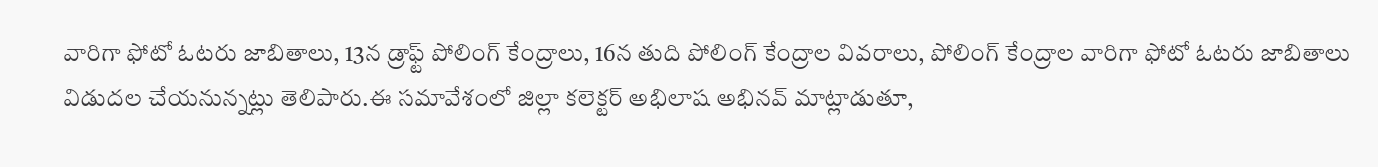వారిగా ఫోటో ఓటరు జాబితాలు, 13న డ్రాఫ్ట్ పోలింగ్ కేంద్రాలు, 16న తుది పోలింగ్ కేంద్రాల వివరాలు, పోలింగ్ కేంద్రాల వారిగా ఫోటో ఓటరు జాబితాలు విడుదల చేయనున్నట్లు తెలిపారు.ఈ సమావేశంలో జిల్లా కలెక్టర్ అభిలాష అభినవ్ మాట్లాడుతూ,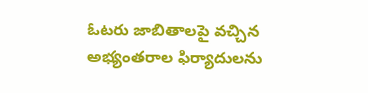ఓటరు జాబితాలపై వచ్చిన అభ్యంతరాల ఫిర్యాదులను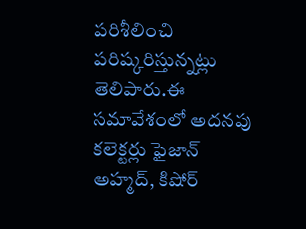పరిశీలించి పరిష్కరిస్తున్నట్లు తెలిపారు.ఈ సమావేశంలో అదనపు కలెక్టర్లు ఫైజాన్ అహ్మద్, కిషోర్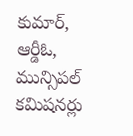కుమార్, ఆర్డీఓ, మున్సిపల్ కమిషనర్లు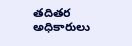తదితర అధికారులు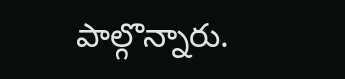పాల్గొన్నారు.